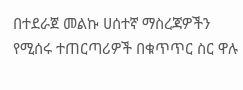በተደራጀ መልኩ ሀሰተኛ ማስረጃዎችን የሚሰሩ ተጠርጣሪዎች በቁጥጥር ስር ዋሉ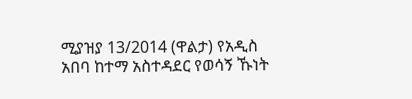ሚያዝያ 13/2014 (ዋልታ) የአዲስ አበባ ከተማ አስተዳደር የወሳኝ ኹነት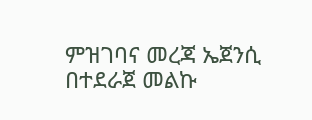ምዝገባና መረጃ ኤጀንሲ በተደራጀ መልኩ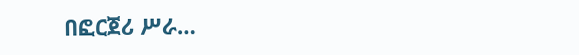በፎርጀሪ ሥራ…